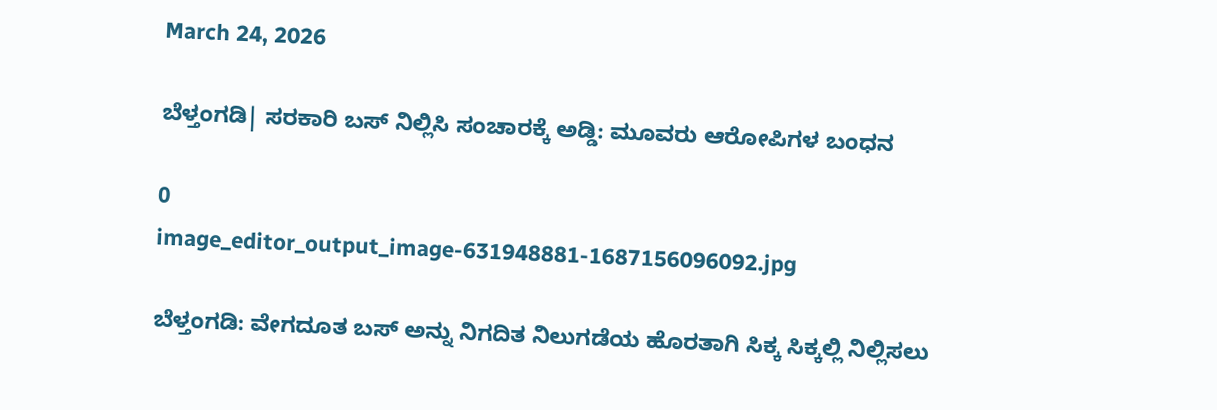March 24, 2026

ಬೆಳ್ತಂಗಡಿ| ಸರಕಾರಿ ಬಸ್ ನಿಲ್ಲಿಸಿ ಸಂಚಾರಕ್ಕೆ ಅಡ್ಡಿ: ಮೂವರು ಆರೋಪಿಗಳ ಬಂಧನ

0
image_editor_output_image-631948881-1687156096092.jpg

ಬೆಳ್ತಂಗಡಿ: ವೇಗದೂತ ಬಸ್ ಅನ್ನು ನಿಗದಿತ ನಿಲುಗಡೆಯ ಹೊರತಾಗಿ ಸಿಕ್ಕ ಸಿಕ್ಕಲ್ಲಿ ನಿಲ್ಲಿಸಲು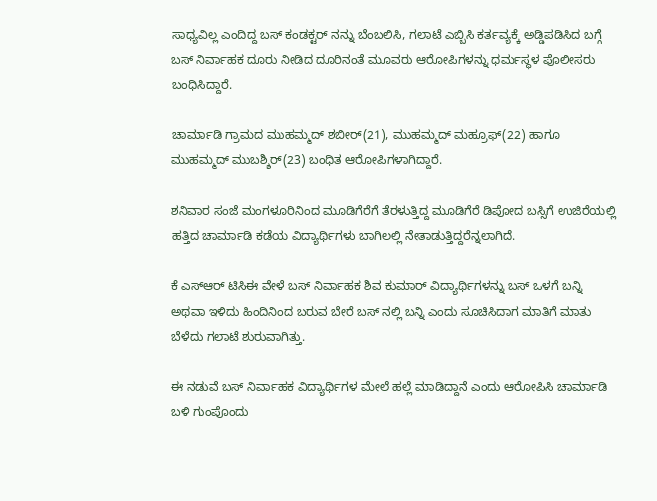ಸಾಧ್ಯವಿಲ್ಲ ಎಂದಿದ್ದ ಬಸ್ ಕಂಡಕ್ಟರ್ ನನ್ನು ಬೆಂಬಲಿಸಿ, ಗಲಾಟೆ ಎಬ್ಬಿಸಿ ಕರ್ತವ್ಯಕ್ಕೆ ಅಡ್ಡಿಪಡಿಸಿದ ಬಗ್ಗೆ ಬಸ್ ನಿರ್ವಾಹಕ ದೂರು ನೀಡಿದ ದೂರಿನಂತೆ ಮೂವರು ಆರೋಪಿಗಳನ್ನು ಧರ್ಮಸ್ಥಳ ಪೊಲೀಸರು ಬಂಧಿಸಿದ್ದಾರೆ.

ಚಾರ್ಮಾಡಿ ಗ್ರಾಮದ ಮುಹಮ್ಮದ್ ಶಬೀರ್(21), ಮುಹಮ್ಮದ್ ಮಹ್ರೂಫ್(22) ಹಾಗೂ ಮುಹಮ್ಮದ್ ಮುಬಶ್ಶಿರ್(23) ಬಂಧಿತ ಆರೋಪಿಗಳಾಗಿದ್ದಾರೆ.

ಶನಿವಾರ ಸಂಜೆ ಮಂಗಳೂರಿನಿಂದ ಮೂಡಿಗೆರೆಗೆ ತೆರಳುತ್ತಿದ್ದ ಮೂಡಿಗೆರೆ ಡಿಪೋದ ಬಸ್ಸಿಗೆ ಉಜಿರೆಯಲ್ಲಿ ಹತ್ತಿದ ಚಾರ್ಮಾಡಿ ಕಡೆಯ ವಿದ್ಯಾರ್ಥಿಗಳು ಬಾಗಿಲಲ್ಲಿ ನೇತಾಡುತ್ತಿದ್ದರೆನ್ನಲಾಗಿದೆ.

ಕೆ ಎಸ್ಆರ್ ಟಿಸಿಈ ವೇಳೆ ಬಸ್ ನಿರ್ವಾಹಕ ಶಿವ ಕುಮಾರ್ ವಿದ್ಯಾರ್ಥಿಗಳನ್ನು ಬಸ್ ಒಳಗೆ ಬನ್ನಿ ಅಥವಾ ಇಳಿದು ಹಿಂದಿನಿಂದ ಬರುವ ಬೇರೆ ಬಸ್ ನಲ್ಲಿ ಬನ್ನಿ ಎಂದು ಸೂಚಿಸಿದಾಗ ಮಾತಿಗೆ ಮಾತು ಬೆಳೆದು ಗಲಾಟೆ ಶುರುವಾಗಿತ್ತು.

ಈ ನಡುವೆ ಬಸ್ ನಿರ್ವಾಹಕ ವಿದ್ಯಾರ್ಥಿಗಳ ಮೇಲೆ ಹಲ್ಲೆ ಮಾಡಿದ್ದಾನೆ ಎಂದು ಆರೋಪಿಸಿ ಚಾರ್ಮಾಡಿ ಬಳಿ ಗುಂಪೊಂದು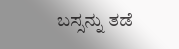ಬಸ್ಸನ್ನು ತಡೆ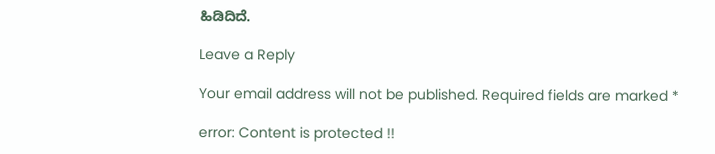ಹಿಡಿದಿದೆ.

Leave a Reply

Your email address will not be published. Required fields are marked *

error: Content is protected !!